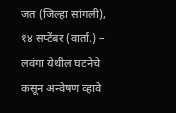जत (जिल्हा सांगली), १४ सप्टेंबर (वार्ता.) – लवंगा येथील घटनेचे कसून अन्वेषण व्हावे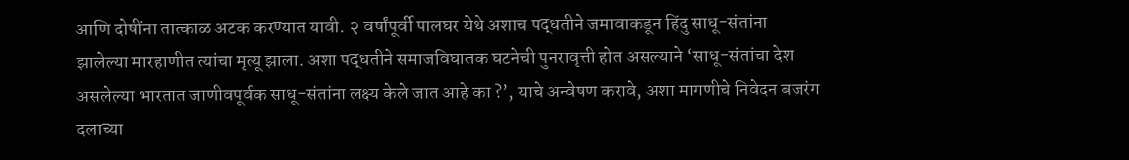आणि दोषींना तात्काळ अटक करण्यात यावी. २ वर्षांपूर्वी पालघर येथे अशाच पद्धतीने जमावाकडून हिंदु साधू-संतांना झालेल्या मारहाणीत त्यांचा मृत्यू झाला. अशा पद्धतीने समाजविघातक घटनेची पुनरावृत्ती होत असल्याने ‘साधू-संतांचा देश असलेल्या भारतात जाणीवपूर्वक साधू-संतांना लक्ष्य केले जात आहे का ?’, याचे अन्वेषण करावे, अशा मागणीचे निवेदन बजरंग दलाच्या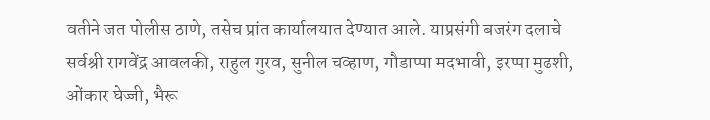वतीने जत पोलीस ठाणे, तसेच प्रांत कार्यालयात देण्यात आले. याप्रसंगी बजरंग दलाचे सर्वश्री रागवेंद्र आवलकी, राहुल गुरव, सुनील चव्हाण, गौडाप्पा मदभावी, इरप्पा मुढशी, ओंकार घेज्जी, भैरू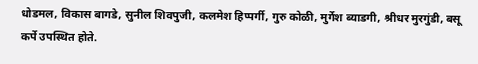धोडमल, विकास बागडे, सुनील शिवपुजी, कलमेश हिप्पर्गी, गुरु कोळी, मुर्गेश ब्याडगी, श्रीधर मुरगुंडी, बसू कर्पे उपस्थित होते.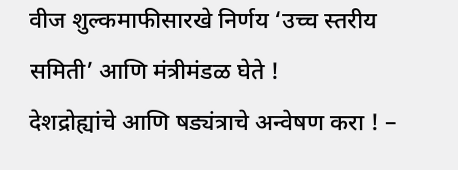वीज शुल्कमाफीसारखे निर्णय ‘उच्च स्तरीय समिती’ आणि मंत्रीमंडळ घेते !
देशद्रोह्यांचे आणि षड्यंत्राचे अन्वेषण करा ! –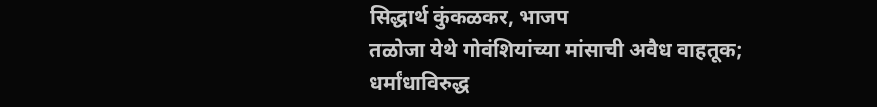सिद्धार्थ कुंकळकर, भाजप
तळोजा येथे गोवंशियांच्या मांसाची अवैध वाहतूक; धर्मांधाविरुद्ध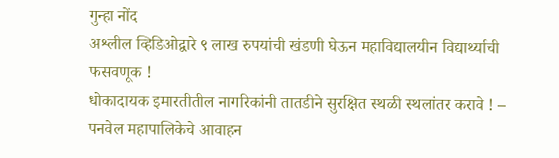गुन्हा नोंद
अश्लील व्हिडिओद्वारे ९ लाख रुपयांची खंडणी घेऊन महाविद्यालयीन विद्यार्थ्याची फसवणूक !
धोकादायक इमारतीतील नागरिकांनी तातडीने सुरक्षित स्थळी स्थलांतर करावे ! – पनवेल महापालिकेचे आवाहन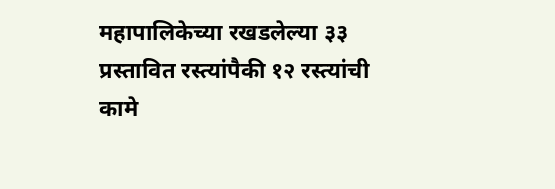महापालिकेच्या रखडलेल्या ३३ प्रस्तावित रस्त्यांपैकी १२ रस्त्यांची कामे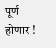पूर्ण होणार !